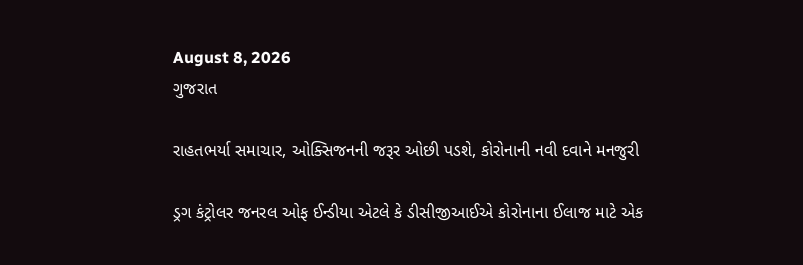August 8, 2026
ગુજરાત

રાહતભર્યા સમાચાર, ઓક્સિજનની જરૂર ઓછી પડશે, કોરોનાની નવી દવાને મનજુરી

ડ્રગ કંટ્રોલર જનરલ ઓફ ઈન્ડીયા એટલે કે ડીસીજીઆઈએ કોરોનાના ઈલાજ માટે એક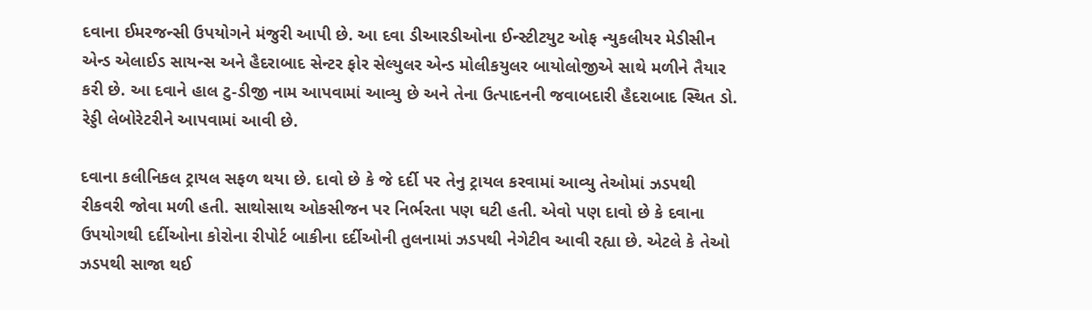દવાના ઈમરજન્સી ઉપયોગને મંજુરી આપી છે. આ દવા ડીઆરડીઓના ઈન્સ્ટીટયુટ ઓફ ન્યુકલીયર મેડીસીન એન્ડ એલાઈડ સાયન્સ અને હૈદરાબાદ સેન્ટર ફોર સેલ્યુલર એન્ડ મોલીકયુલર બાયોલોજીએ સાથે મળીને તૈયાર કરી છે. આ દવાને હાલ ટુ-ડીજી નામ આપવામાં આવ્યુ છે અને તેના ઉત્પાદનની જવાબદારી હૈદરાબાદ સ્થિત ડો. રેડ્ડી લેબોરેટરીને આપવામાં આવી છે.

દવાના કલીનિકલ ટ્રાયલ સફળ થયા છે. દાવો છે કે જે દર્દી પર તેનુ ટ્રાયલ કરવામાં આવ્યુ તેઓમાં ઝડપથી રીકવરી જોવા મળી હતી. સાથોસાથ ઓકસીજન પર નિર્ભરતા પણ ઘટી હતી. એવો પણ દાવો છે કે દવાના ઉપયોગથી દર્દીઓના કોરોના રીપોર્ટ બાકીના દર્દીઓની તુલનામાં ઝડપથી નેગેટીવ આવી રહ્યા છે. એટલે કે તેઓ ઝડપથી સાજા થઈ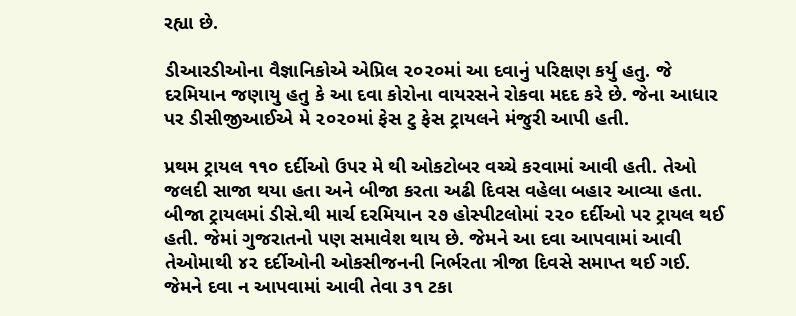રહ્યા છે.

ડીઆરડીઓના વૈજ્ઞાનિકોએ એપ્રિલ ૨૦૨૦માં આ દવાનું પરિક્ષણ કર્યુ હતુ. જે દરમિયાન જણાયુ હતુ કે આ દવા કોરોના વાયરસને રોકવા મદદ કરે છે. જેના આધાર પર ડીસીજીઆઈએ મે ૨૦૨૦માં ફેસ ટુ ફેસ ટ્રાયલને મંજુરી આપી હતી.

પ્રથમ ટ્રાયલ ૧૧૦ દર્દીઓ ઉપર મે થી ઓકટોબર વચ્ચે કરવામાં આવી હતી. તેઓ જલદી સાજા થયા હતા અને બીજા કરતા અઢી દિવસ વહેલા બહાર આવ્યા હતા. બીજા ટ્રાયલમાં ડીસે.થી માર્ચ દરમિયાન ૨૭ હોસ્પીટલોમાં ૨૨૦ દર્દીઓ પર ટ્રાયલ થઈ હતી. જેમાં ગુજરાતનો પણ સમાવેશ થાય છે. જેમને આ દવા આપવામાં આવી તેઓમાથી ૪૨ દર્દીઓની ઓકસીજનની નિર્ભરતા ત્રીજા દિવસે સમાપ્ત થઈ ગઈ. જેમને દવા ન આપવામાં આવી તેવા ૩૧ ટકા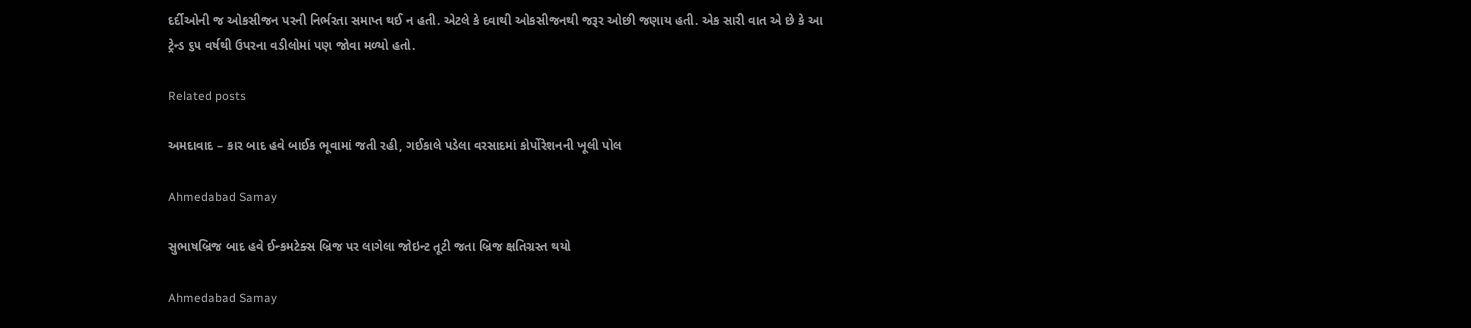દર્દીઓની જ ઓકસીજન પરની નિર્ભરતા સમાપ્ત થઈ ન હતી. એટલે કે દવાથી ઓકસીજનથી જરૂર ઓછી જણાય હતી. એક સારી વાત એ છે કે આ ટ્રેન્ડ ૬૫ વર્ષથી ઉપરના વડીલોમાં પણ જોવા મળ્યો હતો.

Related posts

અમદાવાદ – કાર બાદ હવે બાઈક ભૂવામાં જતી રહી, ગઈકાલે પડેલા વરસાદમાં કોર્પોરેશનની ખૂલી પોલ

Ahmedabad Samay

સુભાષબ્રિજ બાદ હવે ઈન્કમટેક્સ બ્રિજ પર લાગેલા જોઇન્ટ તૂટી જતા બ્રિજ ક્ષતિગ્રસ્ત થયો

Ahmedabad Samay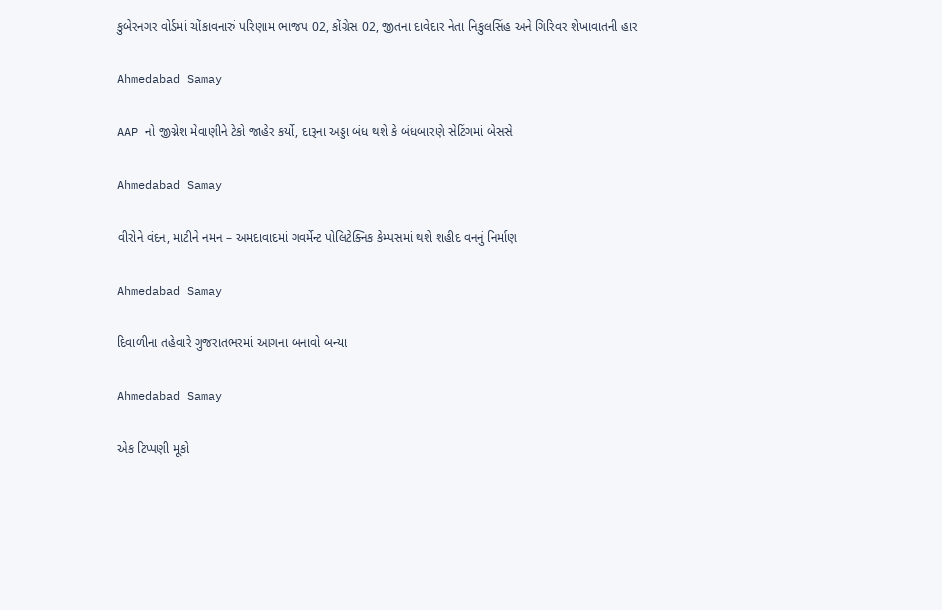કુબેરનગર વોર્ડમાં ચોંકાવનારું પરિણામ ભાજપ 02, કોંગ્રેસ 02, જીતના દાવેદાર નેતા નિકુલસિંહ અને ગિરિવર શેખાવાતની હાર

Ahmedabad Samay

AAP નો જીગ્નેશ મેવાણીને ટેકો જાહેર કર્યો, દારૂના અડ્ડા બંધ થશે કે બંધબારણે સેટિંગમાં બેસસે

Ahmedabad Samay

વીરોને વંદન, માટીને નમન – અમદાવાદમાં ગવર્મેન્ટ પોલિટેક્નિક કેમ્પસમાં થશે શહીદ વનનું નિર્માણ

Ahmedabad Samay

દિવાળીના તહેવારે ગુજરાતભરમાં આગના બનાવો બન્યા

Ahmedabad Samay

એક ટિપ્પણી મૂકો